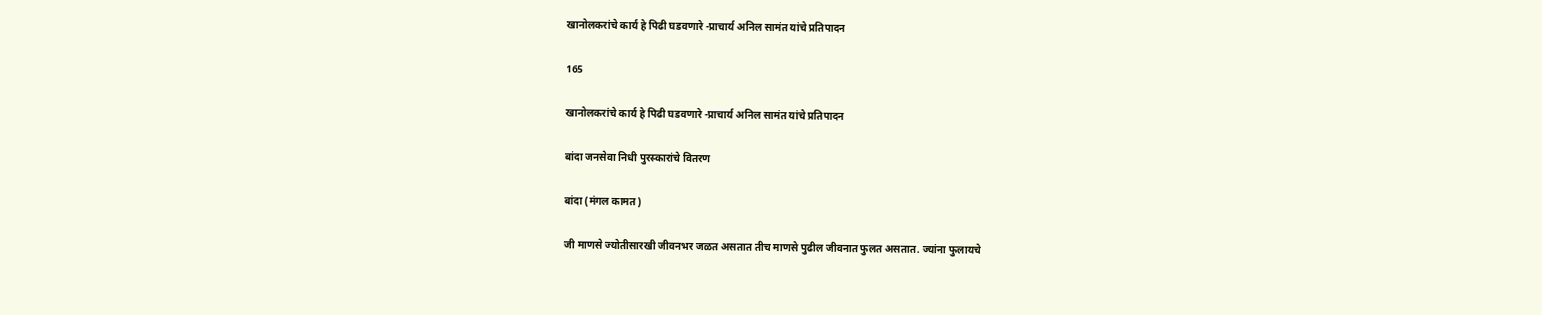खानोलकरांचे कार्य हे पिढी घडवणारे -प्राचार्य अनिल सामंत यांचे प्रतिपादन

165

खानोलकरांचे कार्य हे पिढी घडवणारे -प्राचार्य अनिल सामंत यांचे प्रतिपादन

बांदा जनसेवा निधी पुरस्कारांचे वितरण

बांदा (मंगल कामत)

जी माणसे ज्योतीसारखी जीवनभर जळत असतात तीच माणसे पुढील जीवनात फुलत असतात. ज्यांना फुलायचे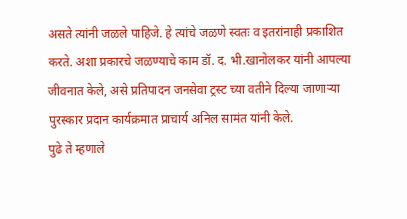असते त्यांनी जळले पाहिजे. हे त्यांचे जळणे स्वतः व इतरांनाही प्रकाशित करते. अशा प्रकारचे जळण्याचे काम डॉ. द. भी.खानोलकर यांनी आपल्या जीवनात केले, असे प्रतिपादन जनसेवा ट्रस्ट च्या वतीने दिल्या जाणार्‍या पुरस्कार प्रदान कार्यक्रमात प्राचार्य अनिल सामंत यांनी केले.
पुढे ते म्हणाले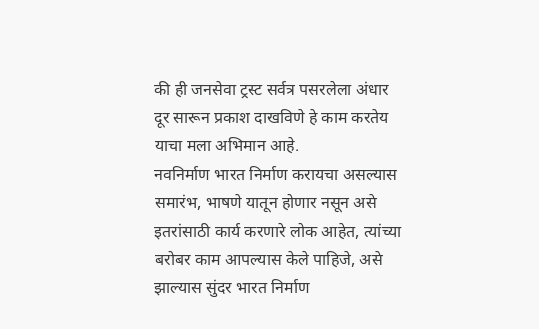की ही जनसेवा ट्रस्ट सर्वत्र पसरलेला अंधार दूर सारून प्रकाश दाखविणे हे काम करतेय याचा मला अभिमान आहे.
नवनिर्माण भारत निर्माण करायचा असल्यास समारंभ, भाषणे यातून होणार नसून असे इतरांसाठी कार्य करणारे लोक आहेत, त्यांच्या बरोबर काम आपल्यास केले पाहिजे, असे झाल्यास सुंदर भारत निर्माण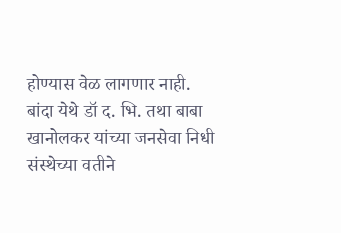होण्यास वेळ लागणार नाही.
बांदा येथे डॉ द. भि. तथा बाबा खानोलकर यांच्या जनसेवा निधी संस्थेच्या वतीने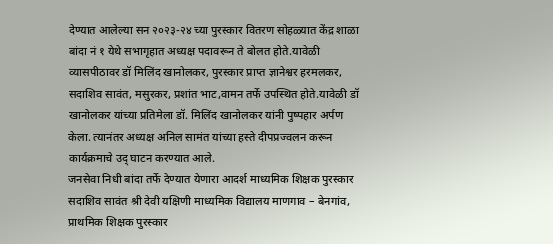देण्यात आलेल्या सन २०२३-२४ च्या पुरस्कार वितरण सोहळ्यात केंद्र शाळा बांदा नं १ येथे सभागृहात अध्यक्ष पदावरून ते बोलत होते.यावेळी व्यासपीठावर डॉ मिलिंद खानोलकर, पुरस्कार प्राप्त ज्ञानेश्वर हरमलकर, सदाशिव सावंत, मसुरकर, प्रशांत भाट,वामन तर्फे उपस्थित होते.यावेळी डॉ खानोलकर यांच्या प्रतिमेला डॉ. मिलिंद खानोलकर यांनी पुष्पहार अर्पण केला. त्यानंतर अध्यक्ष अनिल सामंत यांच्या हस्ते दीपप्रज्वलन करून कार्यक्रमाचे उद् घाटन करण्यात आले.
जनसेवा निधी बांदा तर्फे देण्यात येणारा आदर्श माध्यमिक शिक्षक पुरस्कार सदाशिव सावंत श्री देवी यक्षिणी माध्यमिक विद्यालय माणगाव – बेनगांव, प्राथमिक शिक्षक पुरस्कार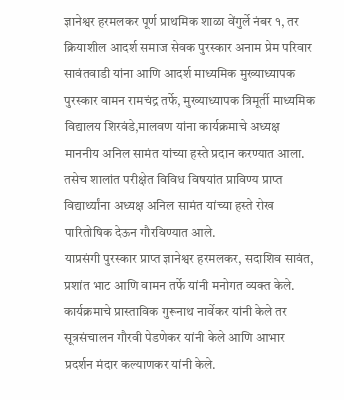ज्ञानेश्वर हरमलकर पूर्ण प्राथमिक शाळा वेंगुर्ले नंबर १, तर क्रियाशील आदर्श समाज सेवक पुरस्कार अनाम प्रेम परिवार सावंतवाडी यांना आणि आदर्श माध्यमिक मुख्याध्यापक पुरस्कार वामन रामचंद्र तर्फे, मुख्याध्यापक त्रिमूर्ती माध्यमिक विद्यालय शिरवंडे,मालवण यांना कार्यक्रमाचे अध्यक्ष माननीय अनिल सामंत यांच्या हस्ते प्रदान करण्यात आला. तसेच शालांत परीक्षेत विविध विषयांत प्राविण्य प्राप्त विद्यार्थ्यांना अध्यक्ष अनिल सामंत यांच्या हस्ते रोख पारितोषिक देऊन गौरविण्यात आले.
याप्रसंगी पुरस्कार प्राप्त ज्ञानेश्वर हरमलकर, सदाशिव सावंत, प्रशांत भाट आणि वामन तर्फे यांनी मनोगत व्यक्त केले. कार्यक्रमाचे प्रास्ताविक गुरूनाथ नार्वेकर यांनी केले तर सूत्रसंचालन गौरवी पेडणेकर यांनी केले आणि आभार प्रदर्शन मंदार कल्याणकर यांनी केले.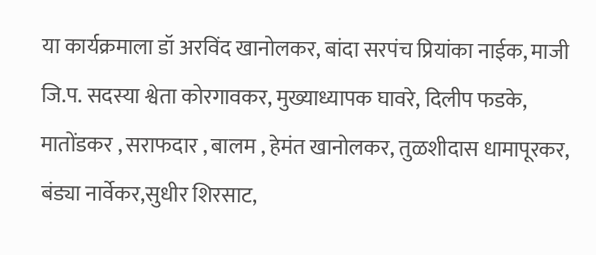या कार्यक्रमाला डॉ अरविंद खानोलकर, बांदा सरपंच प्रियांका नाईक, माजी जि.प. सदस्या श्वेता कोरगावकर, मुख्याध्यापक घावरे, दिलीप फडके, मातोंडकर , सराफदार , बालम , हेमंत खानोलकर, तुळशीदास धामापूरकर, बंड्या नार्वेकर,सुधीर शिरसाट,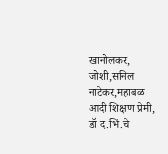खानोलकर, जोशी,सनिल नाटेकर,महाबळ आदी शिक्षण प्रेमी, डॉ द.भिं.चे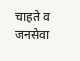चाहते व जनसेवा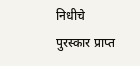निधीचे पुरस्कार प्राप्त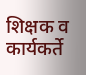शिक्षक व कार्यकर्ते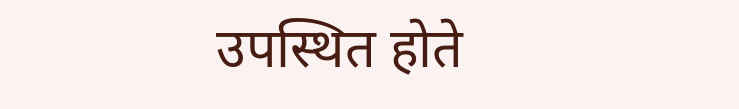उपस्थित होते